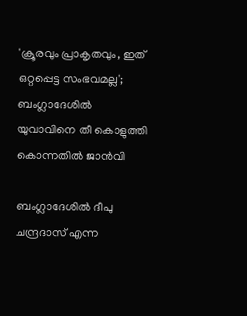'ക്രൂരവും പ്രാകൃതവും, ഇത് ഒറ്റപ്പെട്ട സംഭവമല്ല'; ബംഗ്ലാദേശിൽ യുവാവിനെ തീ കൊളുത്തി കൊന്നതിൽ ജാൻവി

ബംഗ്ലാദേശിൽ ദീപു ചന്ദ്രദാസ് എന്ന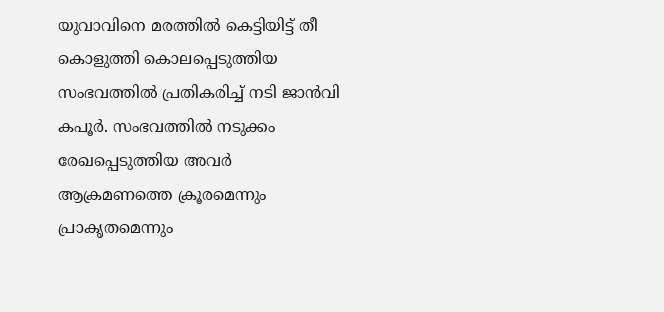യുവാവിനെ മരത്തിൽ കെട്ടിയിട്ട് തീ കൊളുത്തി കൊലപ്പെടുത്തിയ സംഭവത്തിൽ പ്രതികരിച്ച് നടി ജാൻവി കപൂർ. സംഭവത്തിൽ നടുക്കം രേഖപ്പെടുത്തിയ അവർ ആക്രമണത്തെ ക്രൂരമെന്നും പ്രാകൃതമെന്നും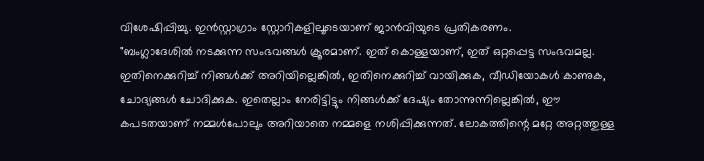വിശേഷിപ്പിച്ചു. ഇൻസ്റ്റാഗ്രാം സ്റ്റോറികളിലൂടെയാണ് ജാൻവിയുടെ പ്രതികരണം.
"ബംഗ്ലാദേശിൽ നടക്കുന്ന സംഭവങ്ങൾ ക്രൂരമാണ്. ഇത് കൊള്ളയാണ്, ഇത് ഒറ്റപ്പെട്ട സംഭവമല്ല. ഇതിനെക്കുറിച്ച് നിങ്ങൾക്ക് അറിയില്ലെങ്കിൽ, ഇതിനെക്കുറിച്ച് വായിക്കുക, വീഡിയോകൾ കാണുക, ചോദ്യങ്ങൾ ചോദിക്കുക. ഇതെല്ലാം നേരിട്ടിട്ടും നിങ്ങൾക്ക് ദേഷ്യം തോന്നുന്നില്ലെങ്കിൽ, ഈ കപടതയാണ് നമ്മൾപോലും അറിയാതെ നമ്മളെ നശിപ്പിക്കുന്നത്. ലോകത്തിന്റെ മറ്റേ അറ്റത്തുള്ള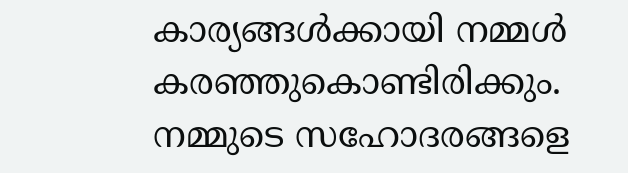കാര്യങ്ങൾക്കായി നമ്മൾ കരഞ്ഞുകൊണ്ടിരിക്കും. നമ്മുടെ സഹോദരങ്ങളെ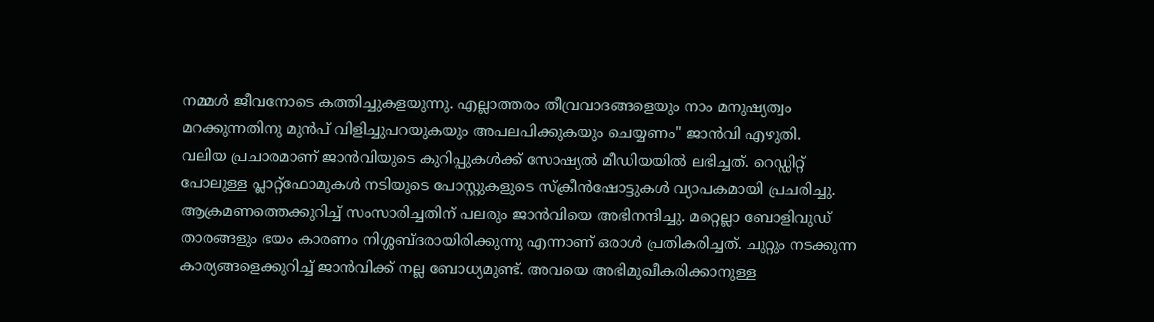നമ്മൾ ജീവനോടെ കത്തിച്ചുകളയുന്നു. എല്ലാത്തരം തീവ്രവാദങ്ങളെയും നാം മനുഷ്യത്വം മറക്കുന്നതിനു മുൻപ് വിളിച്ചുപറയുകയും അപലപിക്കുകയും ചെയ്യണം" ജാൻവി എഴുതി.
വലിയ പ്രചാരമാണ് ജാൻവിയുടെ കുറിപ്പുകൾക്ക് സോഷ്യൽ മീഡിയയിൽ ലഭിച്ചത്. റെഡ്ഡിറ്റ് പോലുള്ള പ്ലാറ്റ്ഫോമുകൾ നടിയുടെ പോസ്റ്റുകളുടെ സ്ക്രീൻഷോട്ടുകൾ വ്യാപകമായി പ്രചരിച്ചു. ആക്രമണത്തെക്കുറിച്ച് സംസാരിച്ചതിന് പലരും ജാൻവിയെ അഭിനന്ദിച്ചു. മറ്റെല്ലാ ബോളിവുഡ് താരങ്ങളും ഭയം കാരണം നിശ്ശബ്ദരായിരിക്കുന്നു എന്നാണ് ഒരാൾ പ്രതികരിച്ചത്. ചുറ്റും നടക്കുന്ന കാര്യങ്ങളെക്കുറിച്ച് ജാൻവിക്ക് നല്ല ബോധ്യമുണ്ട്. അവയെ അഭിമുഖീകരിക്കാനുള്ള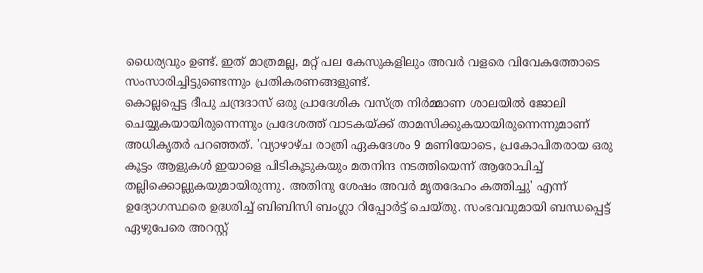ധൈര്യവും ഉണ്ട്. ഇത് മാത്രമല്ല, മറ്റ് പല കേസുകളിലും അവർ വളരെ വിവേകത്തോടെ സംസാരിച്ചിട്ടുണ്ടെന്നും പ്രതികരണങ്ങളുണ്ട്.
കൊല്ലപ്പെട്ട ദീപു ചന്ദ്രദാസ് ഒരു പ്രാദേശിക വസ്ത്ര നിർമ്മാണ ശാലയിൽ ജോലി ചെയ്യുകയായിരുന്നെന്നും പ്രദേശത്ത് വാടകയ്ക്ക് താമസിക്കുകയായിരുന്നെന്നുമാണ് അധികൃതർ പറഞ്ഞത്. 'വ്യാഴാഴ്ച രാത്രി ഏകദേശം 9 മണിയോടെ, പ്രകോപിതരായ ഒരു കൂട്ടം ആളുകൾ ഇയാളെ പിടികൂടുകയും മതനിന്ദ നടത്തിയെന്ന് ആരോപിച്ച് തല്ലിക്കൊല്ലുകയുമായിരുന്നു. അതിനു ശേഷം അവർ മൃതദേഹം കത്തിച്ചു' എന്ന് ഉദ്യോഗസ്ഥരെ ഉദ്ധരിച്ച് ബിബിസി ബംഗ്ലാ റിപ്പോർട്ട് ചെയ്തു. സംഭവവുമായി ബന്ധപ്പെട്ട് ഏഴുപേരെ അറസ്റ്റ്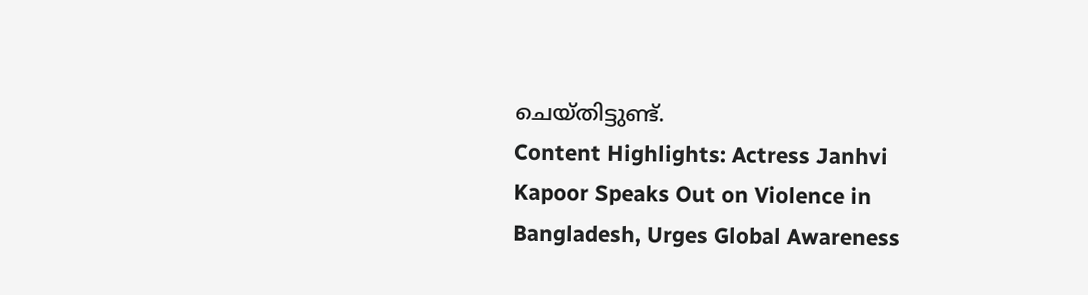ചെയ്തിട്ടുണ്ട്.
Content Highlights: Actress Janhvi Kapoor Speaks Out on Violence in Bangladesh, Urges Global Awareness